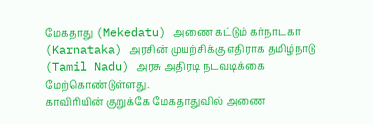மேகதாது (Mekedatu) அணை கட்டும் கர்நாடகா (Karnataka) அரசின் முயற்சிக்கு எதிராக தமிழ்நாடு (Tamil Nadu) அரசு அதிரடி நடவடிக்கை மேற்கொண்டுள்ளது.
காவிரியின் குறுக்கே மேகதாதுவில் அணை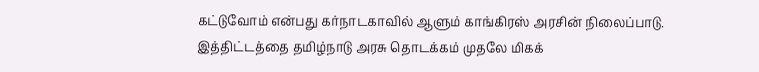கட்டுவோம் என்பது கர்நாடகாவில் ஆளும் காங்கிரஸ் அரசின் நிலைப்பாடு. இத்திட்டத்தை தமிழ்நாடு அரசு தொடக்கம் முதலே மிகக்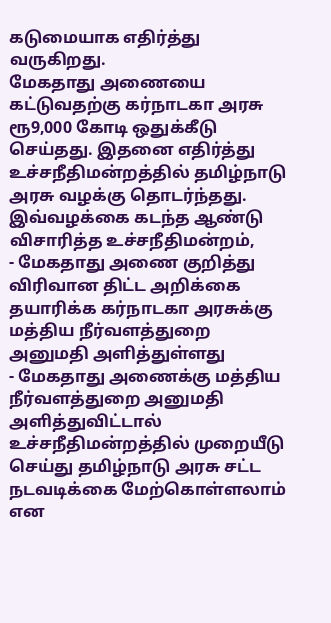கடுமையாக எதிர்த்து வருகிறது.
மேகதாது அணையை கட்டுவதற்கு கர்நாடகா அரசு ரூ9,000 கோடி ஒதுக்கீடு செய்தது. இதனை எதிர்த்து உச்சநீதிமன்றத்தில் தமிழ்நாடு அரசு வழக்கு தொடர்ந்தது.
இவ்வழக்கை கடந்த ஆண்டு விசாரித்த உச்சநீதிமன்றம்,
- மேகதாது அணை குறித்து விரிவான திட்ட அறிக்கை தயாரிக்க கர்நாடகா அரசுக்கு மத்திய நீர்வளத்துறை அனுமதி அளித்துள்ளது
- மேகதாது அணைக்கு மத்திய நீர்வளத்துறை அனுமதி அளித்துவிட்டால் உச்சநீதிமன்றத்தில் முறையீடு செய்து தமிழ்நாடு அரசு சட்ட நடவடிக்கை மேற்கொள்ளலாம் என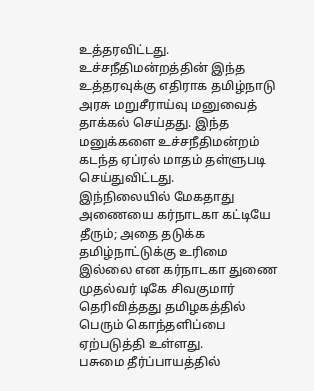உத்தரவிட்டது.
உச்சநீதிமன்றத்தின் இந்த உத்தரவுக்கு எதிராக தமிழ்நாடு அரசு மறுசீராய்வு மனுவைத் தாக்கல் செய்தது. இந்த மனுக்களை உச்சநீதிமன்றம் கடந்த ஏப்ரல் மாதம் தள்ளுபடி செய்துவிட்டது.
இந்நிலையில் மேகதாது அணையை கர்நாடகா கட்டியே தீரும்; அதை தடுக்க தமிழ்நாட்டுக்கு உரிமை இல்லை என கர்நாடகா துணை முதல்வர் டிகே சிவகுமார் தெரிவித்தது தமிழகத்தில் பெரும் கொந்தளிப்பை ஏற்படுத்தி உள்ளது.
பசுமை தீர்ப்பாயத்தில்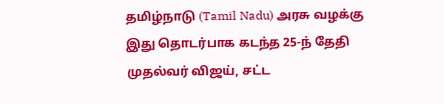தமிழ்நாடு (Tamil Nadu) அரசு வழக்கு
இது தொடர்பாக கடந்த 25-ந் தேதி முதல்வர் விஜய், சட்ட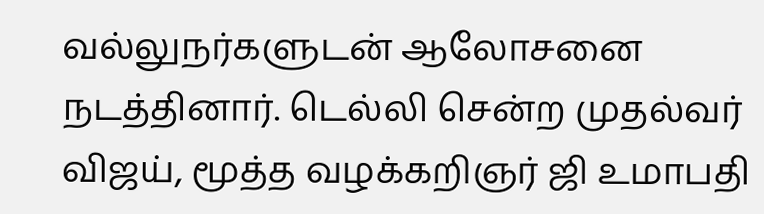வல்லுநர்களுடன் ஆலோசனை நடத்தினார். டெல்லி சென்ற முதல்வர் விஜய், மூத்த வழக்கறிஞர் ஜி உமாபதி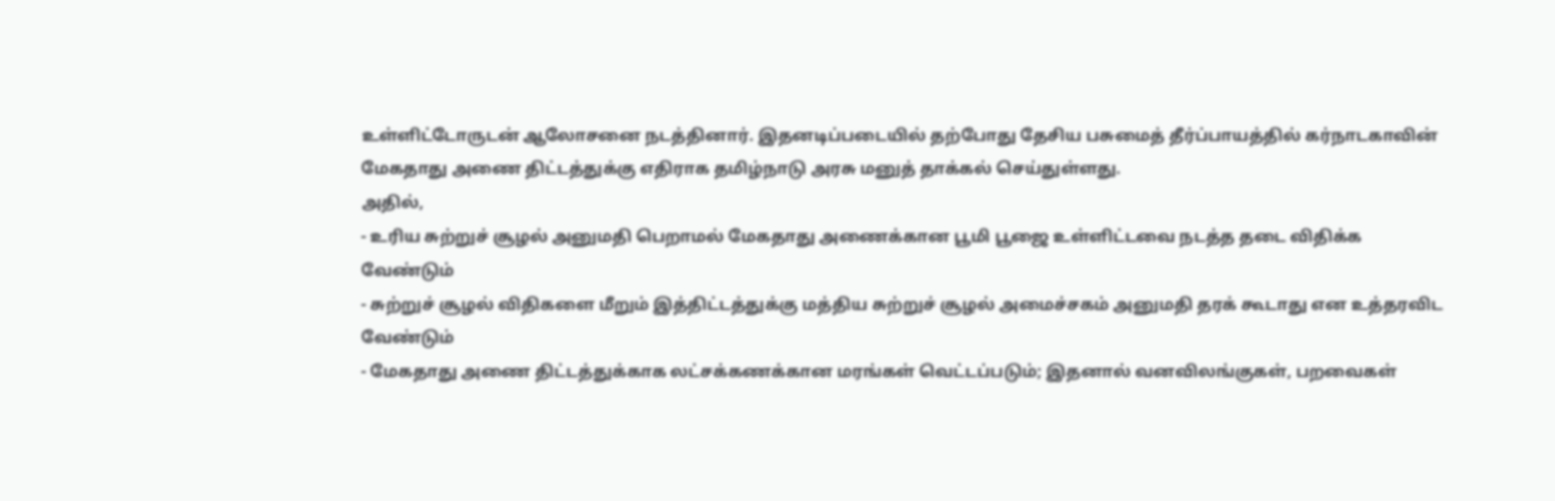உள்ளிட்டோருடன் ஆலோசனை நடத்தினார். இதனடிப்படையில் தற்போது தேசிய பசுமைத் தீர்ப்பாயத்தில் கர்நாடகாவின் மேகதாது அணை திட்டத்துக்கு எதிராக தமிழ்நாடு அரசு மனுத் தாக்கல் செய்துள்ளது.
அதில்,
- உரிய சுற்றுச் சூழல் அனுமதி பெறாமல் மேகதாது அணைக்கான பூமி பூஜை உள்ளிட்டவை நடத்த தடை விதிக்க வேண்டும்
- சுற்றுச் சூழல் விதிகளை மீறும் இத்திட்டத்துக்கு மத்திய சுற்றுச் சூழல் அமைச்சகம் அனுமதி தரக் கூடாது என உத்தரவிட வேண்டும்
- மேகதாது அணை திட்டத்துக்காக லட்சக்கணக்கான மரங்கள் வெட்டப்படும்; இதனால் வனவிலங்குகள், பறவைகள்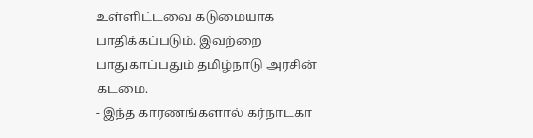உள்ளிட்டவை கடுமையாக பாதிக்கப்படும். இவற்றை பாதுகாப்பதும் தமிழ்நாடு அரசின் கடமை.
- இந்த காரணங்களால் கர்நாடகா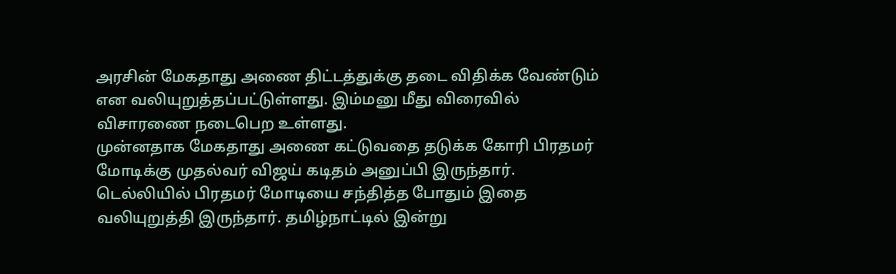அரசின் மேகதாது அணை திட்டத்துக்கு தடை விதிக்க வேண்டும் என வலியுறுத்தப்பட்டுள்ளது. இம்மனு மீது விரைவில் விசாரணை நடைபெற உள்ளது.
முன்னதாக மேகதாது அணை கட்டுவதை தடுக்க கோரி பிரதமர் மோடிக்கு முதல்வர் விஜய் கடிதம் அனுப்பி இருந்தார். டெல்லியில் பிரதமர் மோடியை சந்தித்த போதும் இதை வலியுறுத்தி இருந்தார். தமிழ்நாட்டில் இன்று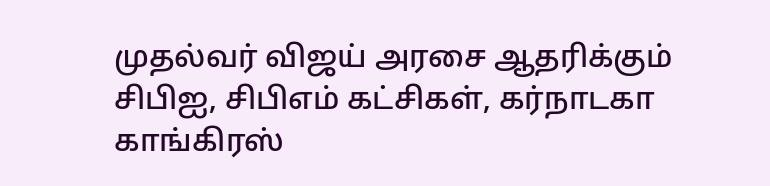முதல்வர் விஜய் அரசை ஆதரிக்கும் சிபிஐ, சிபிஎம் கட்சிகள், கர்நாடகா காங்கிரஸ்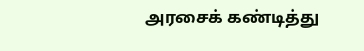அரசைக் கண்டித்து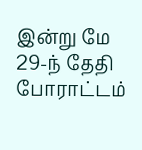இன்று மே 29-ந் தேதி போராட்டம்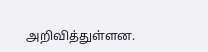அறிவித்துள்ளன.